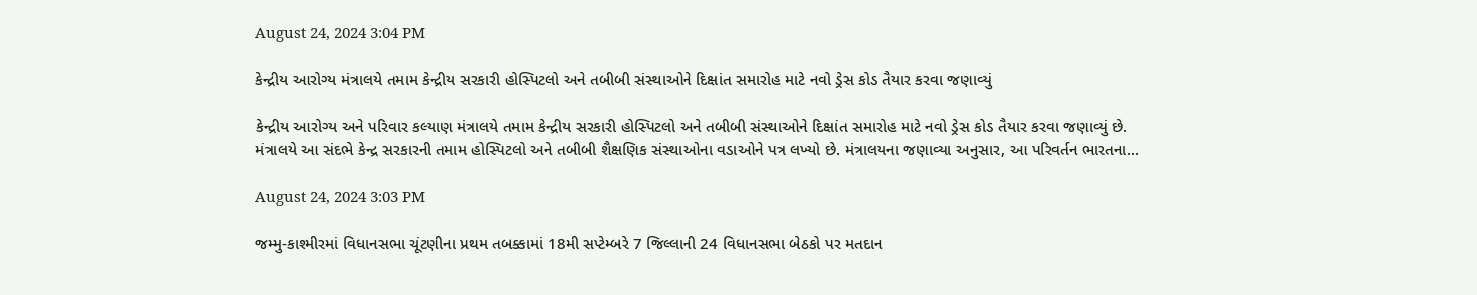August 24, 2024 3:04 PM

કેન્દ્રીય આરોગ્ય મંત્રાલયે તમામ કેન્દ્રીય સરકારી હોસ્પિટલો અને તબીબી સંસ્થાઓને દિક્ષાંત સમારોહ માટે નવો ડ્રેસ કોડ તૈયાર કરવા જણાવ્યું

કેન્દ્રીય આરોગ્ય અને પરિવાર કલ્યાણ મંત્રાલયે તમામ કેન્દ્રીય સરકારી હોસ્પિટલો અને તબીબી સંસ્થાઓને દિક્ષાંત સમારોહ માટે નવો ડ્રેસ કોડ તૈયાર કરવા જણાવ્યું છે. મંત્રાલયે આ સંદભે કેન્દ્ર સરકારની તમામ હોસ્પિટલો અને તબીબી શૈક્ષણિક સંસ્થાઓના વડાઓને પત્ર લખ્યો છે. મંત્રાલયના જણાવ્યા અનુસાર, આ પરિવર્તન ભારતના...

August 24, 2024 3:03 PM

જમ્મુ-કાશ્મીરમાં વિધાનસભા ચૂંટણીના પ્રથમ તબક્કામાં 18મી સપ્ટેમ્બરે 7 જિલ્લાની 24 વિધાનસભા બેઠકો પર મતદાન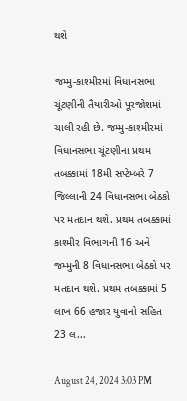થશે

જમ્મુ-કાશ્મીરમાં વિધાનસભા ચૂંટણીની તૈયારીઓ પૂરજોશમાં ચાલી રહી છે. જમ્મુ-કાશ્મીરમાં વિધાનસભા ચૂંટણીના પ્રથમ તબક્કામાં 18મી સપ્ટેમ્બરે 7 જિલ્લાની 24 વિધાનસભા બેઠકો પર મતદાન થશે. પ્રથમ તબક્કામાં કાશ્મીર વિભાગની 16 અને જમ્મુની 8 વિધાનસભા બેઠકો પર મતદાન થશે. પ્રથમ તબક્કામાં 5 લાખ 66 હજાર યુવાનો સહિત 23 લ...

August 24, 2024 3:03 PM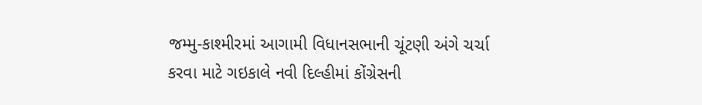જમ્મુ-કાશ્મીરમાં આગામી વિધાનસભાની ચૂંટણી અંગે ચર્ચા કરવા માટે ગઇકાલે નવી દિલ્હીમાં કોંગ્રેસની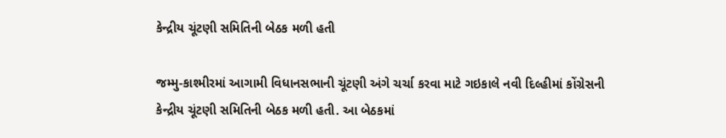કેન્દ્રીય ચૂંટણી સમિતિની બેઠક મળી હતી

જમ્મુ-કાશ્મીરમાં આગામી વિધાનસભાની ચૂંટણી અંગે ચર્ચા કરવા માટે ગઇકાલે નવી દિલ્હીમાં કોંગ્રેસની કેન્દ્રીય ચૂંટણી સમિતિની બેઠક મળી હતી. આ બેઠકમાં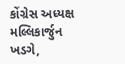કોંગ્રેસ અધ્યક્ષ મલ્લિકાર્જુન ખડગે,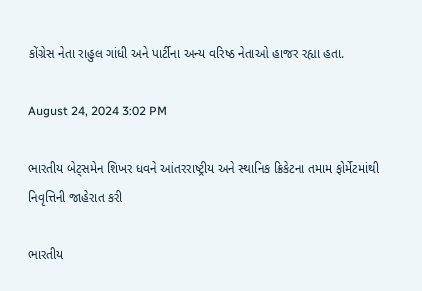કોંગ્રેસ નેતા રાહુલ ગાંધી અને પાર્ટીના અન્ય વરિષ્ઠ નેતાઓ હાજર રહ્યા હતા.

August 24, 2024 3:02 PM

ભારતીય બેટ્સમેન શિખર ધવને આંતરરાષ્ટ્રીય અને સ્થાનિક ક્રિકેટના તમામ ફોર્મેટમાંથી નિવૃત્તિની જાહેરાત કરી

ભારતીય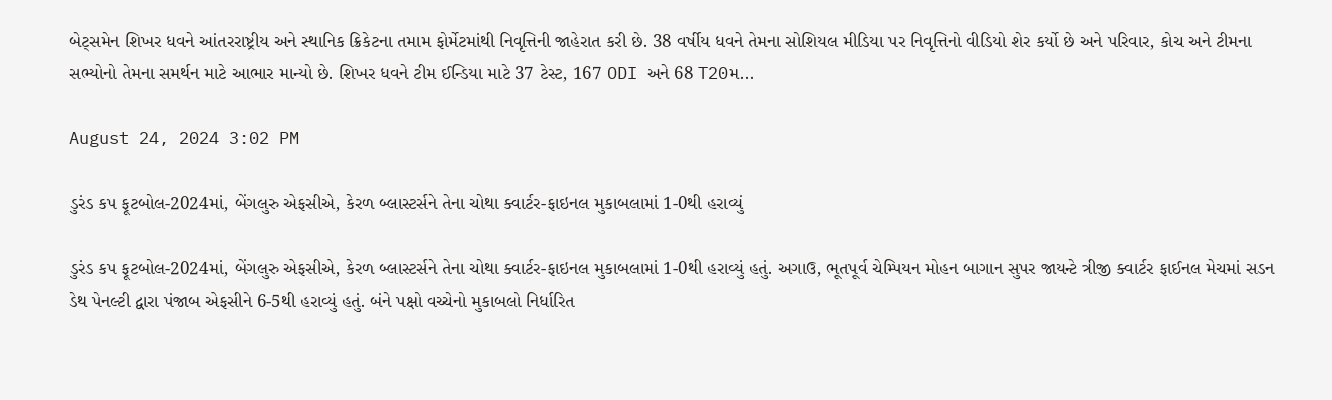બેટ્સમેન શિખર ધવને આંતરરાષ્ટ્રીય અને સ્થાનિક ક્રિકેટના તમામ ફોર્મેટમાંથી નિવૃત્તિની જાહેરાત કરી છે. 38 વર્ષીય ધવને તેમના સોશિયલ મીડિયા પર નિવૃત્તિનો વીડિયો શેર કર્યો છે અને પરિવાર, કોચ અને ટીમના સભ્યોનો તેમના સમર્થન માટે આભાર માન્યો છે. શિખર ધવને ટીમ ઈન્ડિયા માટે 37 ટેસ્ટ, 167 ODI અને 68 T20મ...

August 24, 2024 3:02 PM

ડુરંડ કપ ફૂટબોલ-2024માં, બેંગલુરુ એફસીએ, કેરળ બ્લાસ્ટર્સને તેના ચોથા ક્વાર્ટર-ફાઇનલ મુકાબલામાં 1-0થી હરાવ્યું

ડુરંડ કપ ફૂટબોલ-2024માં, બેંગલુરુ એફસીએ, કેરળ બ્લાસ્ટર્સને તેના ચોથા ક્વાર્ટર-ફાઇનલ મુકાબલામાં 1-0થી હરાવ્યું હતું. અગાઉ, ભૂતપૂર્વ ચેમ્પિયન મોહન બાગાન સુપર જાયન્ટે ત્રીજી ક્વાર્ટર ફાઈનલ મેચમાં સડન ડેથ પેનલ્ટી દ્વારા પંજાબ એફસીને 6-5થી હરાવ્યું હતું. બંને પક્ષો વચ્ચેનો મુકાબલો નિર્ધારિત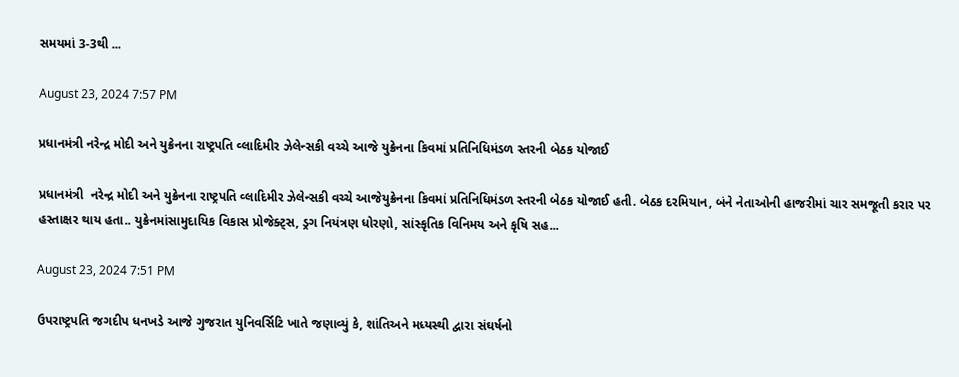સમયમાં 3-3થી ...

August 23, 2024 7:57 PM

પ્રધાનમંત્રી નરેન્દ્ર મોદી અને યુક્રેનના રાષ્ટ્રપતિ વ્લાદિમીર ઝેલેન્સકી વચ્ચે આજે યુક્રેનના કિવમાં પ્રતિનિધિમંડળ સ્તરની બેઠક યોજાઈ

પ્રધાનમંત્રી  નરેન્દ્ર મોદી અને યુક્રેનના રાષ્ટ્રપતિ વ્લાદિમીર ઝેલેન્સકી વચ્ચે આજેયુક્રેનના કિવમાં પ્રતિનિધિમંડળ સ્તરની બેઠક યોજાઈ હતી. બેઠક દરમિયાન, બંને નેતાઓની હાજરીમાં ચાર સમજૂતી કરાર પર હસ્તાક્ષર થાય હતા.. યુક્રેનમાંસામુદાયિક વિકાસ પ્રોજેક્ટ્સ, ડ્રગ નિયંત્રણ ધોરણો, સાંસ્કૃતિક વિનિમય અને કૃષિ સહ...

August 23, 2024 7:51 PM

ઉપરાષ્ટ્રપતિ જગદીપ ધનખડે આજે ગુજરાત યુનિવર્સિટિ ખાતે જણાવ્યું કે, શાંતિઅને મધ્યસ્થી દ્વારા સંઘર્ષનો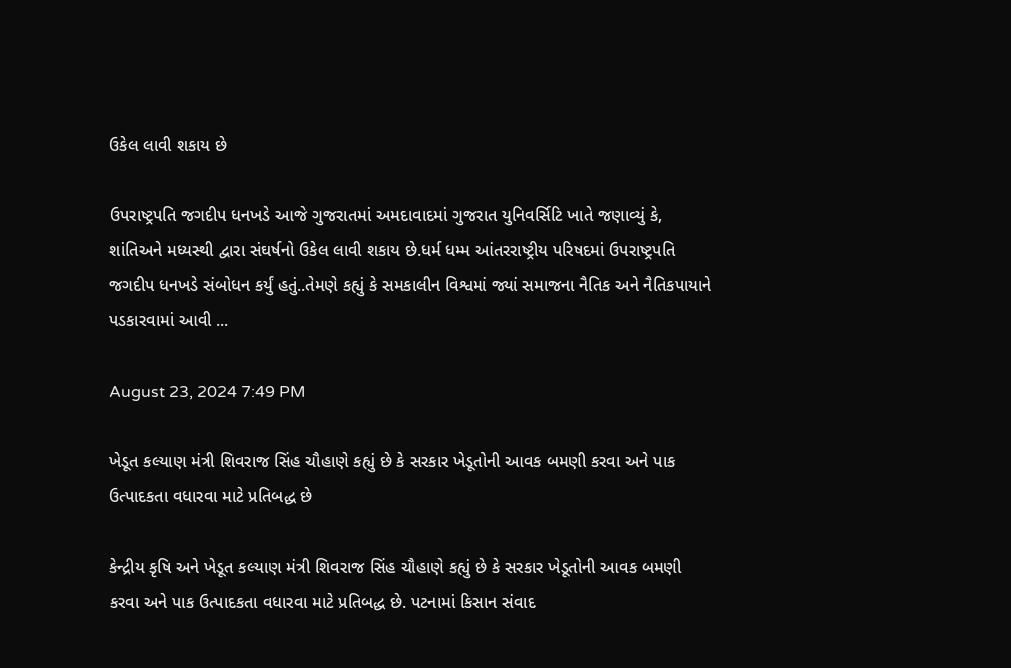ઉકેલ લાવી શકાય છે

ઉપરાષ્ટ્રપતિ જગદીપ ધનખડે આજે ગુજરાતમાં અમદાવાદમાં ગુજરાત યુનિવર્સિટિ ખાતે જણાવ્યું કે, શાંતિઅને મધ્યસ્થી દ્વારા સંઘર્ષનો ઉકેલ લાવી શકાય છે.ધર્મ ધમ્મ આંતરરાષ્ટ્રીય પરિષદમાં ઉપરાષ્ટ્રપતિ જગદીપ ધનખડે સંબોધન કર્યું હતું..તેમણે કહ્યું કે સમકાલીન વિશ્વમાં જ્યાં સમાજના નૈતિક અને નૈતિકપાયાને પડકારવામાં આવી ...

August 23, 2024 7:49 PM

ખેડૂત કલ્યાણ મંત્રી શિવરાજ સિંહ ચૌહાણે કહ્યું છે કે સરકાર ખેડૂતોની આવક બમણી કરવા અને પાક ઉત્પાદકતા વધારવા માટે પ્રતિબદ્ધ છે

કેન્દ્રીય કૃષિ અને ખેડૂત કલ્યાણ મંત્રી શિવરાજ સિંહ ચૌહાણે કહ્યું છે કે સરકાર ખેડૂતોની આવક બમણી કરવા અને પાક ઉત્પાદકતા વધારવા માટે પ્રતિબદ્ધ છે. પટનામાં કિસાન સંવાદ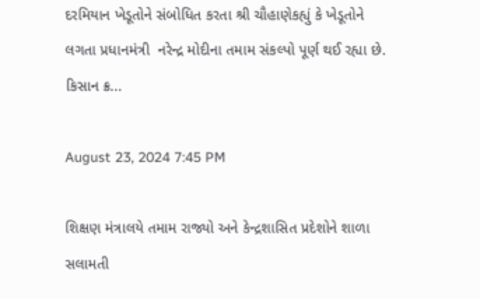દરમિયાન ખેડૂતોને સંબોધિત કરતા શ્રી ચૌહાણેકહ્યું કે ખેડૂતોને લગતા પ્રધાનમંત્રી  નરેન્દ્ર મોદીના તમામ સંકલ્પો પૂર્ણ થઈ રહ્યા છે. કિસાન ક્ર...

August 23, 2024 7:45 PM

શિક્ષણ મંત્રાલયે તમામ રાજ્યો અને કેન્દ્રશાસિત પ્રદેશોને શાળા સલામતી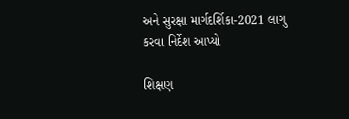અને સુરક્ષા માર્ગદર્શિકા-2021 લાગુ કરવા નિર્દેશ આપ્યો

શિક્ષણ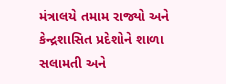મંત્રાલયે તમામ રાજ્યો અને કેન્દ્રશાસિત પ્રદેશોને શાળા સલામતી અને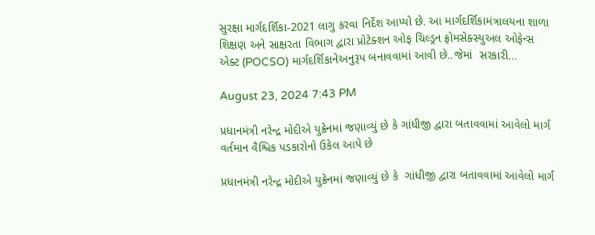સુરક્ષા માર્ગદર્શિકા-2021 લાગુ કરવા નિર્દેશ આપ્યો છે. આ માર્ગદર્શિકામંત્રાલયના શાળા શિક્ષણ અને સાક્ષરતા વિભાગ દ્વારા પ્રોટેક્શન ઓફ ચિલ્ડ્રન ફ્રોમસેક્સ્યુઅલ ઓફેન્સ એક્ટ (POCSO) માર્ગદર્શિકાનેઅનુરૂપ બનાવવામાં આવી છે..જેમાં  સરકારી...

August 23, 2024 7:43 PM

પ્રધાનમંત્રી નરેન્દ્ર મોદીએ યુક્રેનમાં જણાવ્યું છે કે ગાંધીજી દ્વારા બતાવવામાં આવેલો માર્ગ વર્તમાન વૈશ્વિક પડકારોનો ઉકેલ આપે છે

પ્રધાનમંત્રી નરેન્દ્ર મોદીએ યુક્રેનમાં જણાવ્યું છે કે  ગાંધીજી દ્વારા બતાવવામાં આવેલો માર્ગ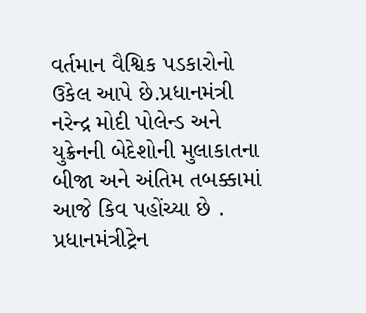વર્તમાન વૈશ્વિક પડકારોનો ઉકેલ આપે છે.પ્રધાનમંત્રી નરેન્દ્ર મોદી પોલેન્ડ અને યુક્રેનની બેદેશોની મુલાકાતના બીજા અને અંતિમ તબક્કામાં આજે કિવ પહોંચ્યા છે . પ્રધાનમંત્રીટ્રેન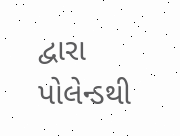દ્વારા પોલેન્ડથી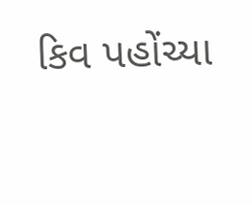કિવ પહોંચ્યા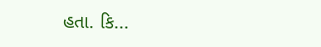હતા. કિ...